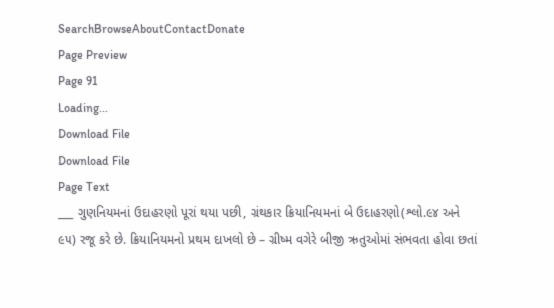SearchBrowseAboutContactDonate
Page Preview
Page 91
Loading...
Download File
Download File
Page Text
___ ગુણનિયમનાં ઉદાહરણો પૂરાં થયા પછી, ગ્રંથકાર ક્રિયાનિયમનાં બે ઉદાહરણો(શ્લો.૯૪ અને ૯૫) રજૂ કરે છે. ક્રિયાનિયમનો પ્રથમ દાખલો છે – ગ્રીષ્મ વગેરે બીજી ઋતુઓમાં સંભવતા હોવા છતાં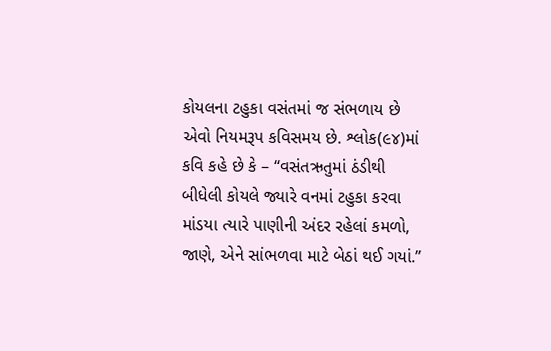કોયલના ટહુકા વસંતમાં જ સંભળાય છે એવો નિયમરૂપ કવિસમય છે. શ્લોક(૯૪)માં કવિ કહે છે કે – “વસંતઋતુમાં ઠંડીથી બીધેલી કોયલે જ્યારે વનમાં ટહુકા કરવા માંડયા ત્યારે પાણીની અંદર રહેલાં કમળો, જાણે, એને સાંભળવા માટે બેઠાં થઈ ગયાં.”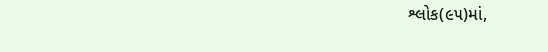શ્લોક(૯૫)માં,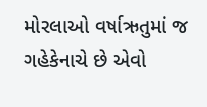મોરલાઓ વર્ષાઋતુમાં જ ગહેકેનાચે છે એવો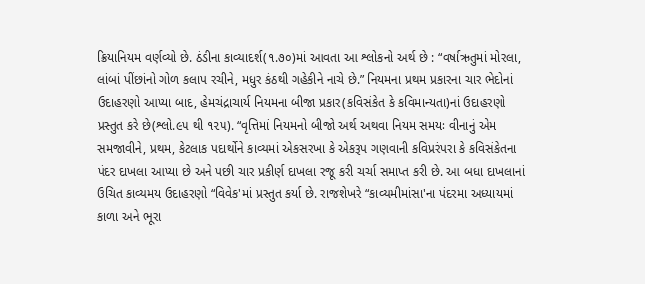ક્રિયાનિયમ વર્ણવ્યો છે. ઠંડીના કાવ્યાદર્શ(૧.૭૦)માં આવતા આ શ્લોકનો અર્થ છે : “વર્ષાઋતુમાં મોરલા, લાંબાં પીંછાંનો ગોળ કલાપ રચીને, મધુર કંઠથી ગહેકીને નાચે છે.” નિયમના પ્રથમ પ્રકારના ચાર ભેદોનાં ઉદાહરણો આપ્યા બાદ, હેમચંદ્રાચાર્ય નિયમના બીજા પ્રકાર(કવિસંકેત કે કવિમાન્યતા)નાં ઉદાહરણો પ્રસ્તુત કરે છે(શ્લો.૯૫ થી ૧૨૫). “વૃત્તિમાં નિયમનો બીજો અર્થ અથવા નિયમ સમયઃ વીનાનું એમ સમજાવીને, પ્રથમ, કેટલાક પદાર્થોને કાવ્યમાં એકસરખા કે એકરૂપ ગણવાની કવિપ્રરંપરા કે કવિસંકેતના પંદર દાખલા આપ્યા છે અને પછી ચાર પ્રકીર્ણ દાખલા રજૂ કરી ચર્ચા સમાપ્ત કરી છે. આ બધા દાખલાનાં ઉચિત કાવ્યમય ઉદાહરણો “વિવેક'માં પ્રસ્તુત કર્યા છે. રાજશેખરે “કાવ્યમીમાંસા'ના પંદરમા અધ્યાયમાં કાળા અને ભૂરા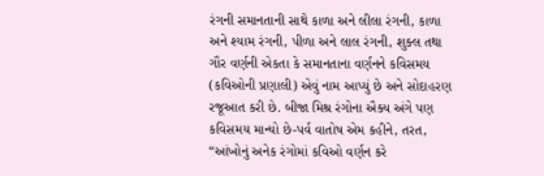રંગની સમાનતાની સાથે કાળા અને લીલા રંગની, કાળા અને શ્યામ રંગની, પીળા અને લાલ રંગની, શુક્લ તથા ગૌર વર્ણની એકતા કે સમાનતાના વર્ણનને કવિસમય (કવિઓની પ્રણાલી) એવું નામ આપ્યું છે અને સોદાહરણ રજૂઆત કરી છે. બીજા મિશ્ર રંગોના ઐક્ય અંગે પણ કવિસમય માન્યો છે-પર્વ વાતોષ એમ કહીને, તરત, “આંખોનું અનેક રંગોમાં કવિઓ વર્ણન કરે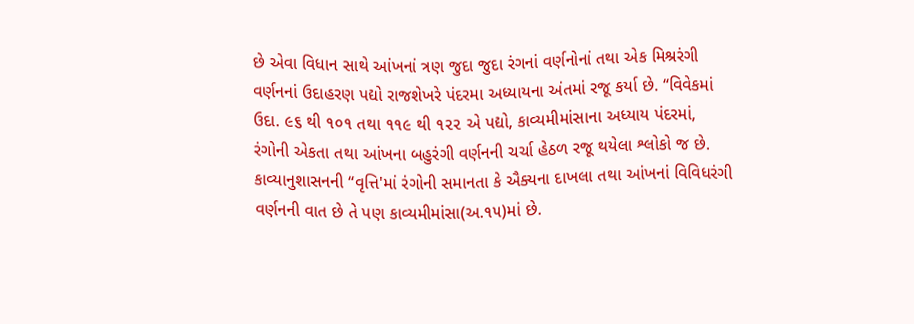છે એવા વિધાન સાથે આંખનાં ત્રણ જુદા જુદા રંગનાં વર્ણનોનાં તથા એક મિશ્રરંગી વર્ણનનાં ઉદાહરણ પદ્યો રાજશેખરે પંદરમા અધ્યાયના અંતમાં રજૂ કર્યા છે. “વિવેકમાં ઉદા. ૯૬ થી ૧૦૧ તથા ૧૧૯ થી ૧૨૨ એ પદ્યો, કાવ્યમીમાંસાના અધ્યાય પંદરમાં, રંગોની એકતા તથા આંખના બહુરંગી વર્ણનની ચર્ચા હેઠળ રજૂ થયેલા શ્લોકો જ છે. કાવ્યાનુશાસનની “વૃત્તિ'માં રંગોની સમાનતા કે ઐક્યના દાખલા તથા આંખનાં વિવિધરંગી વર્ણનની વાત છે તે પણ કાવ્યમીમાંસા(અ.૧૫)માં છે.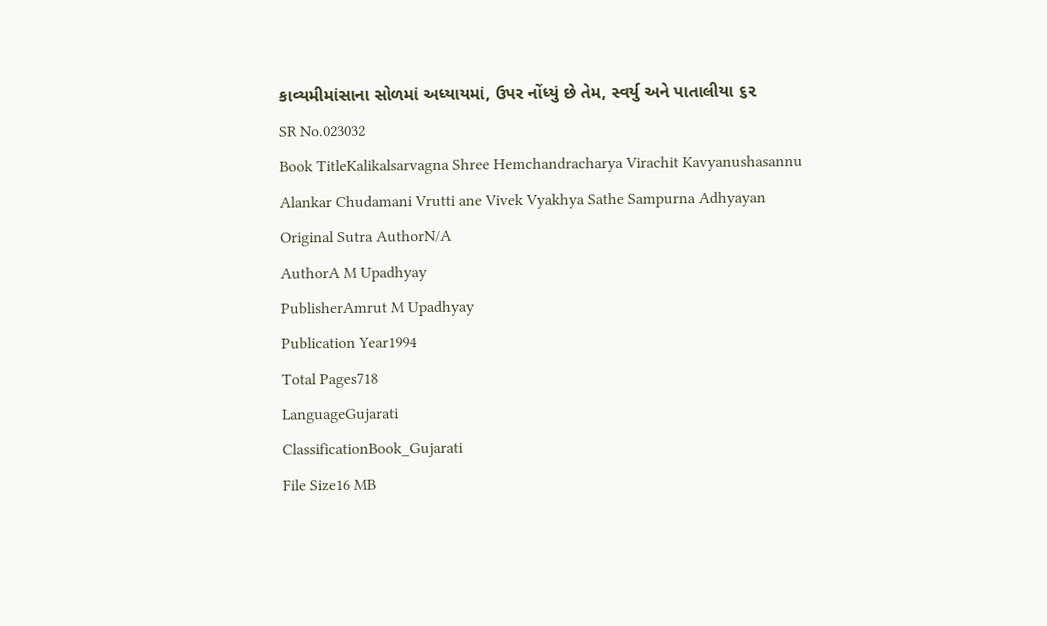કાવ્યમીમાંસાના સોળમાં અધ્યાયમાં, ઉપર નોંધ્યું છે તેમ, સ્વર્યુ અને પાતાલીયા ૬૨
SR No.023032
Book TitleKalikalsarvagna Shree Hemchandracharya Virachit Kavyanushasannu Alankar Chudamani Vrutti ane Vivek Vyakhya Sathe Sampurna Adhyayan
Original Sutra AuthorN/A
AuthorA M Upadhyay
PublisherAmrut M Upadhyay
Publication Year1994
Total Pages718
LanguageGujarati
ClassificationBook_Gujarati
File Size16 MB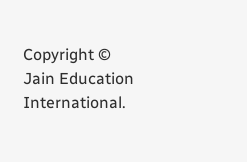Copyright © Jain Education International.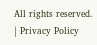All rights reserved. | Privacy Policy